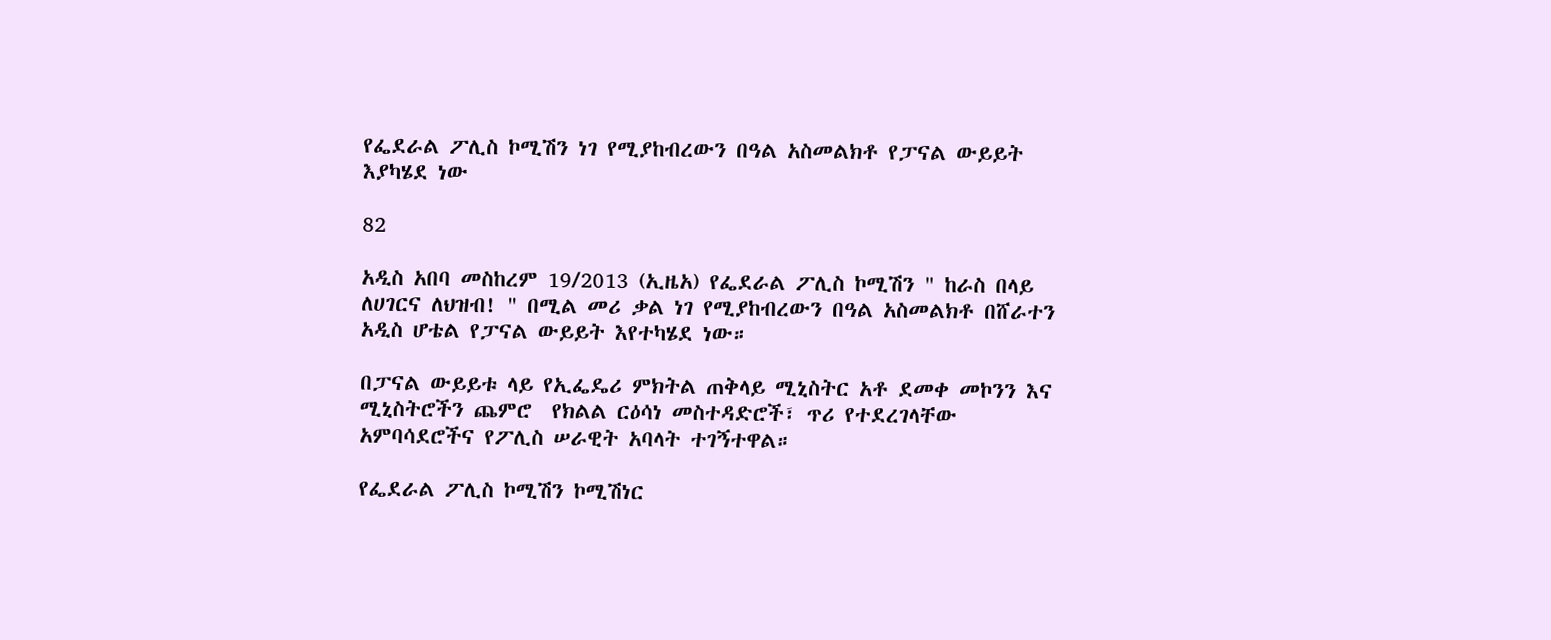የፌደራል ፖሊስ ኮሚሽን ነገ የሚያከብረውን በዓል አስመልክቶ የፓናል ውይይት እያካሄደ ነው

82

አዲስ አበባ መስከረም 19/2013 (ኢዜአ) የፌደራል ፖሊስ ኮሚሽን " ከራስ በላይ ለሀገርና ለህዝብ! " በሚል መሪ ቃል ነገ የሚያከብረውን በዓል አስመልክቶ በሸራተን አዲስ ሆቴል የፓናል ውይይት እየተካሄደ ነው።

በፓናል ውይይቱ ላይ የኢፌዴሪ ምክትል ጠቅላይ ሚኒስትር አቶ ደመቀ መኮንን እና ሚኒስትሮችን ጨምሮ  የክልል ርዕሳነ መስተዳድሮች፣ ጥሪ የተደረገላቸው አምባሳደሮችና የፖሊስ ሠራዊት አባላት ተገኝተዋል።

የፌደራል ፖሊስ ኮሚሽን ኮሚሽነር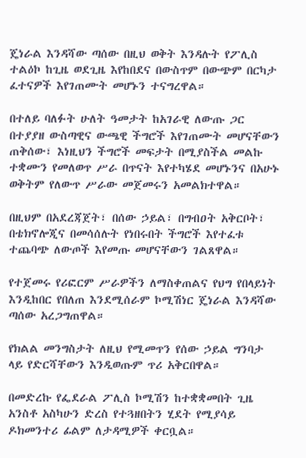ጄነራል እንዳሻው ጣሰው በዚህ ወቅት እንዳሉት የፖሊስ ተልዕኮ ከጊዜ ወደጊዜ እየከበደና በውስጥም በውጭም በርካታ ፈተናዎች እየገጠሙት መሆኑን ተናግረዋል።

በተለይ ባለፉት ሁለት ዓመታት ከአገራዊ ለውጡ ጋር በተያያዘ ውስጣዊና ውጫዊ ችግሮች እየገጠሙት መሆናቸውን ጠቅሰው፣ እነዚህን ችግሮች መፍታት በሚያስችል መልኩ ተቋሙን የመለወጥ ሥራ በጥናት እየተካሄደ መሆኑንና በአሁኑ ወቅትም የለውጥ ሥራው መጀመሩን አመልክተዋል።

በዚህም በአደረጃጀት፣ በሰው ኃይል፣ በግብዐት አቅርቦት፣ በቴክኖሎጂና በመሳሰሉት የነበሩበት ችግሮች እየተፈቱ ተጨባጭ ለውጦች እየመጡ መሆናቸውን ገልጸዋል።

የተጀመሩ የሪፎርም ሥራዎችን ለማስቀጠልና የህግ የበላይነት እንዲከበር የበለጠ እንደሚሰራም ኮሚሽነር ጄነራል እንዳሻው ጣሰው አረጋግጠዋል።

የክልል መንግስታት ለዚህ የሚመጥን የሰው ኃይል ግንባታ ላይ የድርሻቸውን እንዲወጡም ጥሪ አቅርበዋል።

በመድረኩ የፌደራል ፖሊስ ኮሚሽን ከተቋቋመበት ጊዜ አንስቶ አስካሁን ድረስ የተጓዘበትን ሂደት የሚያሳይ ዶክመንተሪ ፊልም ለታዳሚዎች ቀርቧል።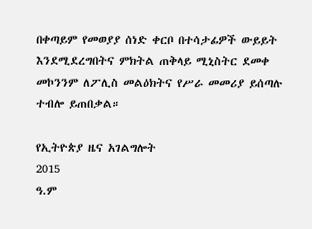በቀጣይም የመወያያ ሰነድ ቀርቦ በተሳታፊዎች ውይይት እንደሚደረግበትና ምክትል ጠቅላይ ሚኒስትር ደመቀ መኮንንም ለፖሊስ መልዕክትና የሥራ መመሪያ ይሰጣሉ ተብሎ ይጠበቃል።

የኢትዮጵያ ዜና አገልግሎት
2015
ዓ.ም